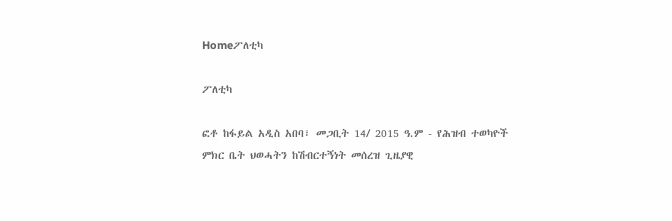Homeፖለቲካ

ፖለቲካ

ፎቶ ከፋይል አዲስ አበባ፣ መጋቢት 14/ 2015 ዓ.ም - የሕዝብ ተወካዮች ምክር ቤት ህወሓትን ከሽብርተኝነት መሰረዝ ጊዜያዊ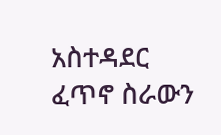አስተዳደር ፈጥኖ ስራውን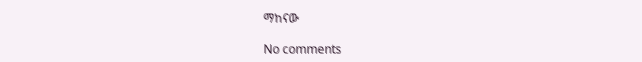ማከናው

No comments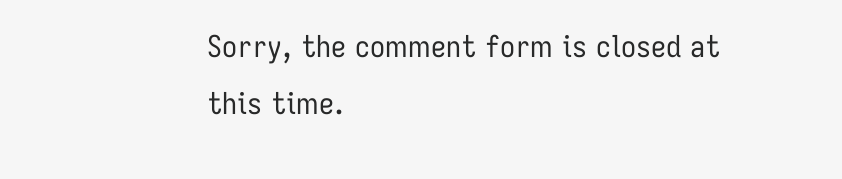Sorry, the comment form is closed at this time.